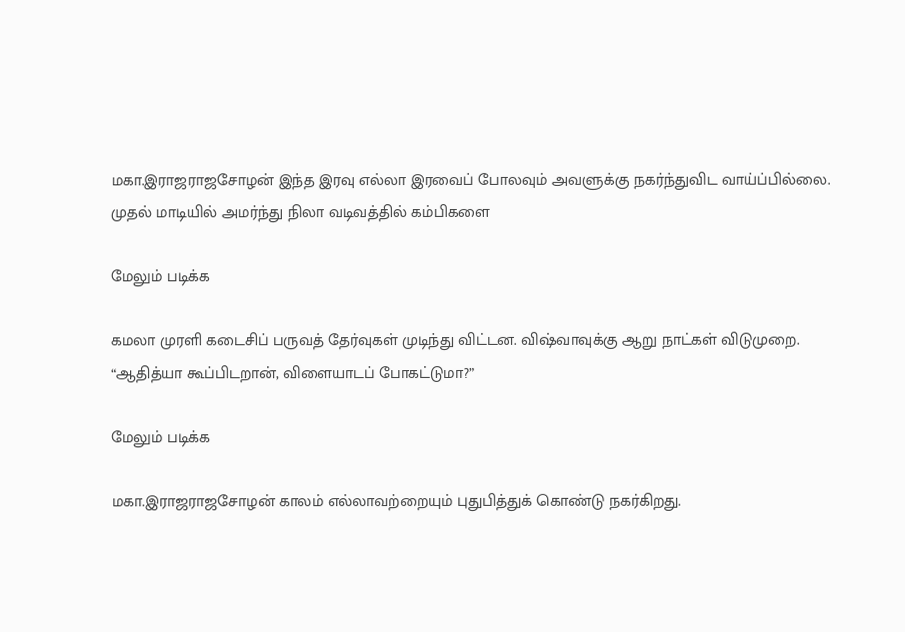மகா.இராஜராஜசோழன் இந்த இரவு எல்லா இரவைப் போலவும் அவளுக்கு நகர்ந்துவிட வாய்ப்பில்லை. முதல் மாடியில் அமர்ந்து நிலா வடிவத்தில் கம்பிகளை

மேலும் படிக்க

கமலா முரளி கடைசிப் பருவத் தேர்வுகள் முடிந்து விட்டன. விஷ்வாவுக்கு ஆறு நாட்கள் விடுமுறை. “ஆதித்யா கூப்பிடறான், விளையாடப் போகட்டுமா?”

மேலும் படிக்க

மகா.இராஜராஜசோழன் காலம் எல்லாவற்றையும் புதுபித்துக் கொண்டு நகர்கிறது.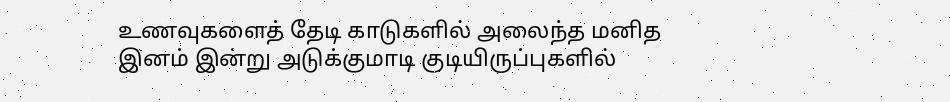உணவுகளைத் தேடி காடுகளில் அலைந்த மனித இனம் இன்று அடுக்குமாடி குடியிருப்புகளில்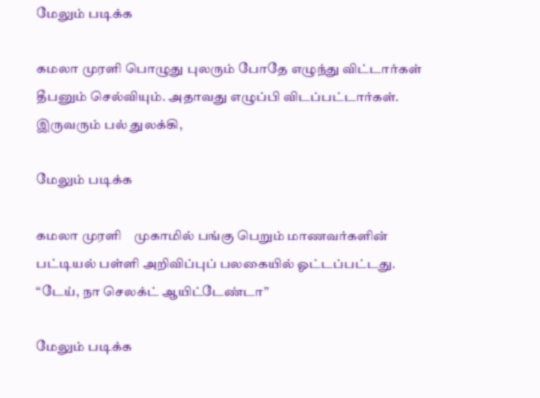மேலும் படிக்க

கமலா முரளி பொழுது புலரும் போதே எழுந்து விட்டார்கள் தீபனும் செல்வியும். அதாவது எழுப்பி விடப்பட்டார்கள். இருவரும் பல் துலக்கி,

மேலும் படிக்க

கமலா முரளி    முகாமில் பங்கு பெறும் மாணவர்களின் பட்டியல் பள்ளி அறிவிப்புப் பலகையில் ஓட்டப்பட்டது. “டேய், நா செலக்ட் ஆயிட்டேண்டா”

மேலும் படிக்க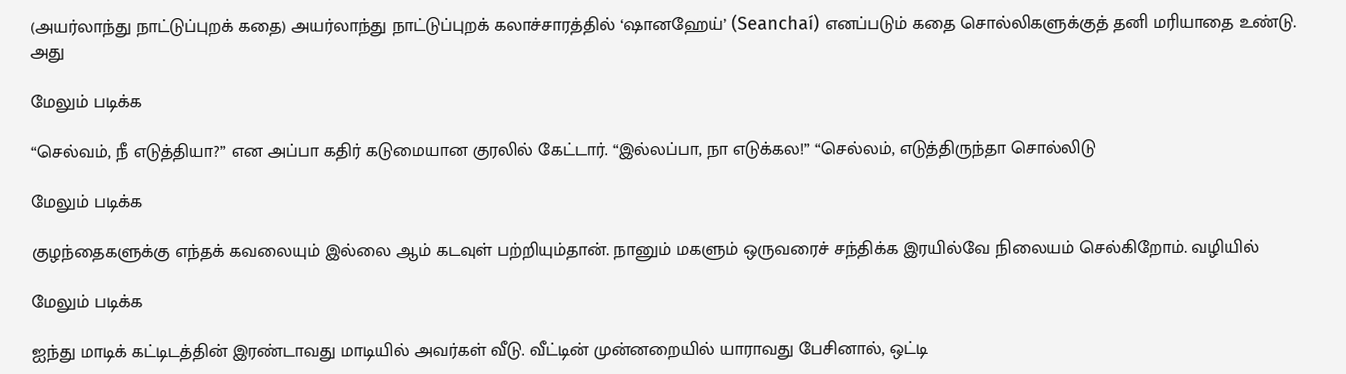(அயர்லாந்து நாட்டுப்புறக் கதை) அயர்லாந்து நாட்டுப்புறக் கலாச்சாரத்தில் ‘ஷானஹேய்’ (Seanchaí) எனப்படும் கதை சொல்லிகளுக்குத் தனி மரியாதை உண்டு. அது

மேலும் படிக்க

“செல்வம், நீ எடுத்தியா?” என அப்பா கதிர் கடுமையான குரலில் கேட்டார். “இல்லப்பா, நா எடுக்கல!” “செல்லம், எடுத்திருந்தா சொல்லிடு

மேலும் படிக்க

குழந்தைகளுக்கு எந்தக் கவலையும் இல்லை ஆம் கடவுள் பற்றியும்தான். நானும் மகளும் ஒருவரைச் சந்திக்க இரயில்வே நிலையம் செல்கிறோம். வழியில்

மேலும் படிக்க

ஐந்து மாடிக் கட்டிடத்தின் இரண்டாவது மாடியில் அவர்கள் வீடு. வீட்டின் முன்னறையில் யாராவது பேசினால், ஒட்டி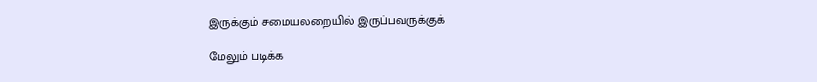இருக்கும் சமையலறையில் இருப்பவருக்குக்

மேலும் படிக்க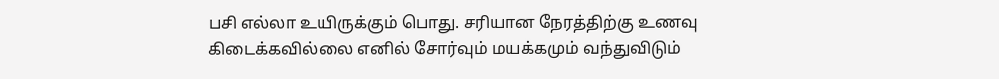பசி எல்லா உயிருக்கும் பொது. சரியான நேரத்திற்கு உணவு கிடைக்கவில்லை எனில் சோர்வும் மயக்கமும் வந்துவிடும்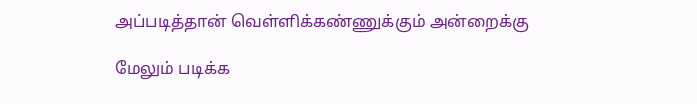அப்படித்தான் வெள்ளிக்கண்ணுக்கும் அன்றைக்கு

மேலும் படிக்க